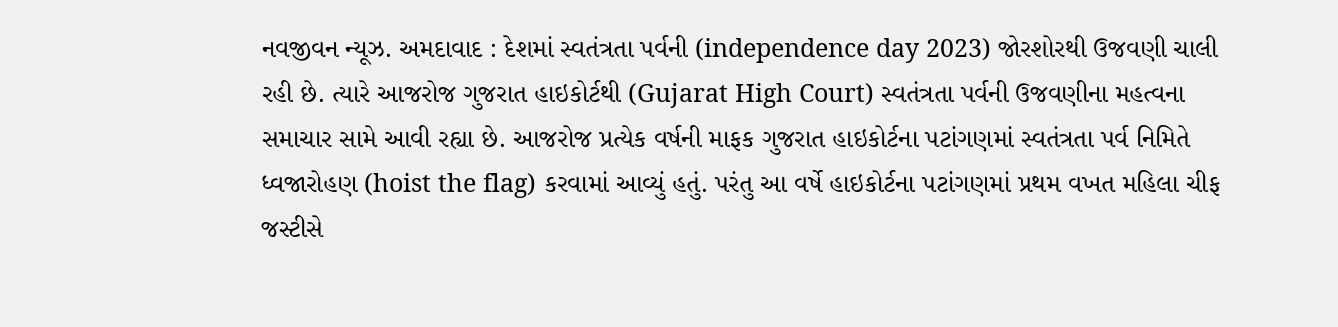નવજીવન ન્યૂઝ. અમદાવાદ : દેશમાં સ્વતંત્રતા પર્વની (independence day 2023) જોરશોરથી ઉજવણી ચાલી રહી છે. ત્યારે આજરોજ ગુજરાત હાઇકોર્ટથી (Gujarat High Court) સ્વતંત્રતા પર્વની ઉજવણીના મહત્વના સમાચાર સામે આવી રહ્યા છે. આજરોજ પ્રત્યેક વર્ષની માફક ગુજરાત હાઇકોર્ટના પટાંગણમાં સ્વતંત્રતા પર્વ નિમિતે ધ્વજારોહણ (hoist the flag) કરવામાં આવ્યું હતું. પરંતુ આ વર્ષે હાઇકોર્ટના પટાંગણમાં પ્રથમ વખત મહિલા ચીફ જસ્ટીસે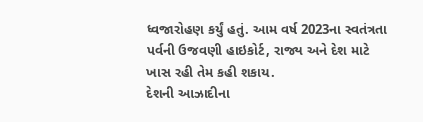ધ્વજારોહણ કર્યું હતું. આમ વર્ષ 2023ના સ્વતંત્રતા પર્વની ઉજવણી હાઇકોર્ટ, રાજ્ય અને દેશ માટે ખાસ રહી તેમ કહી શકાય.
દેશની આઝાદીના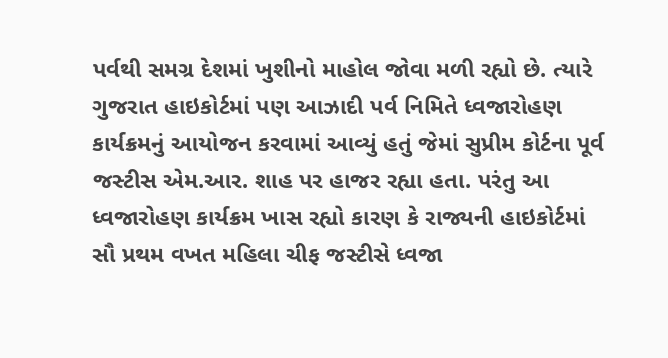પર્વથી સમગ્ર દેશમાં ખુશીનો માહોલ જોવા મળી રહ્યો છે. ત્યારે ગુજરાત હાઇકોર્ટમાં પણ આઝાદી પર્વ નિમિતે ધ્વજારોહણ કાર્યક્રમનું આયોજન કરવામાં આવ્યું હતું જેમાં સુપ્રીમ કોર્ટના પૂર્વ જસ્ટીસ એમ.આર. શાહ પર હાજર રહ્યા હતા. પરંતુ આ ધ્વજારોહણ કાર્યક્રમ ખાસ રહ્યો કારણ કે રાજ્યની હાઇકોર્ટમાં સૌ પ્રથમ વખત મહિલા ચીફ જસ્ટીસે ધ્વજા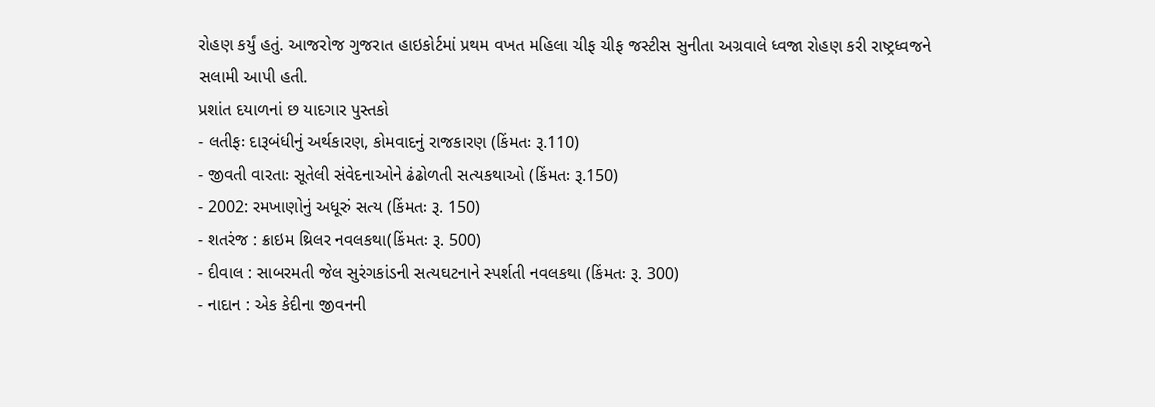રોહણ કર્યું હતું. આજરોજ ગુજરાત હાઇકોર્ટમાં પ્રથમ વખત મહિલા ચીફ ચીફ જસ્ટીસ સુનીતા અગ્રવાલે ધ્વજા રોહણ કરી રાષ્ટ્રધ્વજને સલામી આપી હતી.
પ્રશાંત દયાળનાં છ યાદગાર પુસ્તકો
- લતીફઃ દારૂબંધીનું અર્થકારણ, કોમવાદનું રાજકારણ (કિંમતઃ રૂ.110)
- જીવતી વારતાઃ સૂતેલી સંવેદનાઓને ઢંઢોળતી સત્યકથાઓ (કિંમતઃ રૂ.150)
- 2002: રમખાણોનું અધૂરું સત્ય (કિંમતઃ રૂ. 150)
- શતરંજ : ક્રાઇમ થ્રિલર નવલકથા(કિંમતઃ રૂ. 500)
- દીવાલ : સાબરમતી જેલ સુરંગકાંડની સત્યઘટનાને સ્પર્શતી નવલકથા (કિંમતઃ રૂ. 300)
- નાદાન : એક કેદીના જીવનની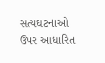સત્યઘટનાઓ ઉપર આધારિત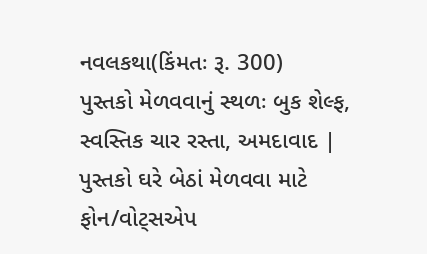નવલકથા(કિંમતઃ રૂ. 300)
પુસ્તકો મેળવવાનું સ્થળઃ બુક શેલ્ફ, સ્વસ્તિક ચાર રસ્તા, અમદાવાદ | પુસ્તકો ઘરે બેઠાં મેળવવા માટે ફોન/વોટ્સએપ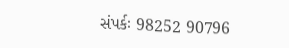સંપર્કઃ 98252 90796